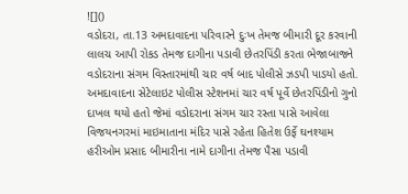![]()
વડોદરા, તા.13 અમદાવાદના પરિવારને દુઃખ તેમજ બીમારી દૂર કરવાની લાલચ આપી રોકડ તેમજ દાગીના પડાવી છેતરપિંડી કરતા ભેજાબાજને વડોદરાના સંગમ વિસ્તારમાંથી ચાર વર્ષ બાદ પોલીસે ઝડપી પાડયો હતો.
અમદાવાદના સેટેલાઇટ પોલીસ સ્ટેશનમાં ચાર વર્ષ પૂર્વે છેતરપિંડીનો ગુનો દાખલ થયો હતો જેમાં વડોદરાના સંગમ ચાર રસ્તા પાસે આવેલા વિજયનગરમાં માઇમાતાના મંદિર પાસે રહેતા હિતેશ ઉર્ફે ઘનશ્યામ હરીઓમ પ્રસાદ બીમારીના નામે દાગીના તેમજ પૈસા પડાવી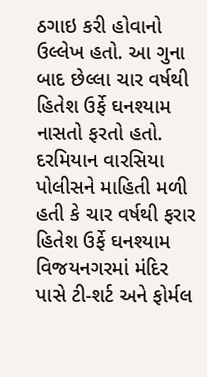ઠગાઇ કરી હોવાનો ઉલ્લેખ હતો. આ ગુના બાદ છેલ્લા ચાર વર્ષથી હિતેશ ઉર્ફે ઘનશ્યામ નાસતો ફરતો હતો.
દરમિયાન વારસિયા પોલીસને માહિતી મળી હતી કે ચાર વર્ષથી ફરાર હિતેશ ઉર્ફે ઘનશ્યામ વિજયનગરમાં મંદિર પાસે ટી-શર્ટ અને ફોર્મલ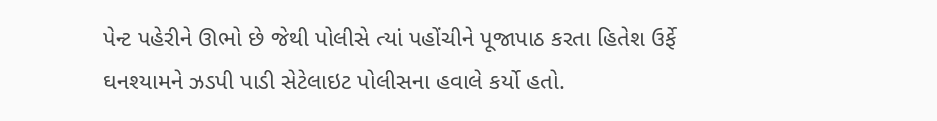પેન્ટ પહેરીને ઊભો છે જેથી પોલીસે ત્યાં પહોંચીને પૂજાપાઠ કરતા હિતેશ ઉર્ફે ઘનશ્યામને ઝડપી પાડી સેટેલાઇટ પોલીસના હવાલે કર્યો હતો.